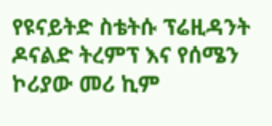የዩናይትድ ስቴትሱ ፕሬዚዳንት ዶናልድ ትረምፕ እና የሰሜን ኮሪያው መሪ ኪም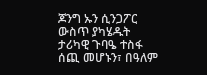ጆንግ ኡን ሲንጋፖር ውስጥ ያካሄዱት ታሪካዊ ጉባዔ ተስፋ ሰጪ መሆኑን፣ በዓለም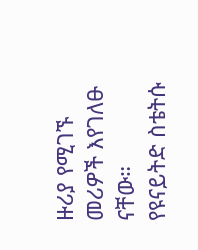ዙሪያ የሚገኙ መሪዎች እየገለፁ ናቸው።
የዩናይትድ ስቴትሱ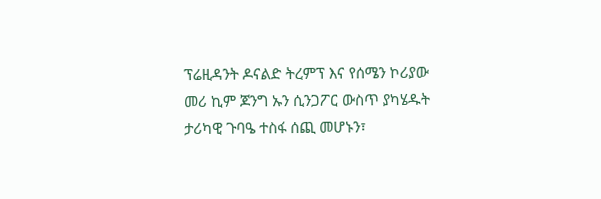ፕሬዚዳንት ዶናልድ ትረምፕ እና የሰሜን ኮሪያው መሪ ኪም ጆንግ ኡን ሲንጋፖር ውስጥ ያካሄዱት ታሪካዊ ጉባዔ ተስፋ ሰጪ መሆኑን፣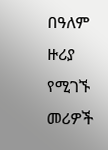በዓለም ዙሪያ የሚገኙ መሪዎች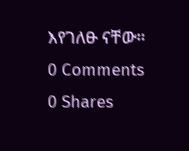እየገለፁ ናቸው።
0 Comments
0 Shares